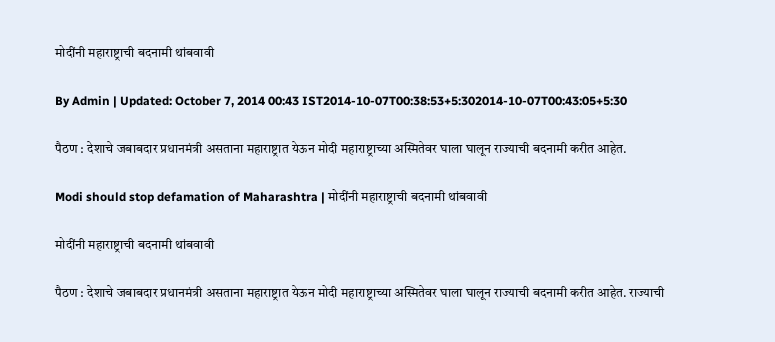मोदींनी महाराष्ट्राची बदनामी थांबवावी

By Admin | Updated: October 7, 2014 00:43 IST2014-10-07T00:38:53+5:302014-10-07T00:43:05+5:30

पैठण : देशाचे जबाबदार प्रधानमंत्री असताना महाराष्ट्रात येऊन मोदी महाराष्ट्राच्या अस्मितेवर घाला घालून राज्याची बदनामी करीत आहेत.

Modi should stop defamation of Maharashtra | मोदींनी महाराष्ट्राची बदनामी थांबवावी

मोदींनी महाराष्ट्राची बदनामी थांबवावी

पैठण : देशाचे जबाबदार प्रधानमंत्री असताना महाराष्ट्रात येऊन मोदी महाराष्ट्राच्या अस्मितेवर घाला घालून राज्याची बदनामी करीत आहेत. राज्याची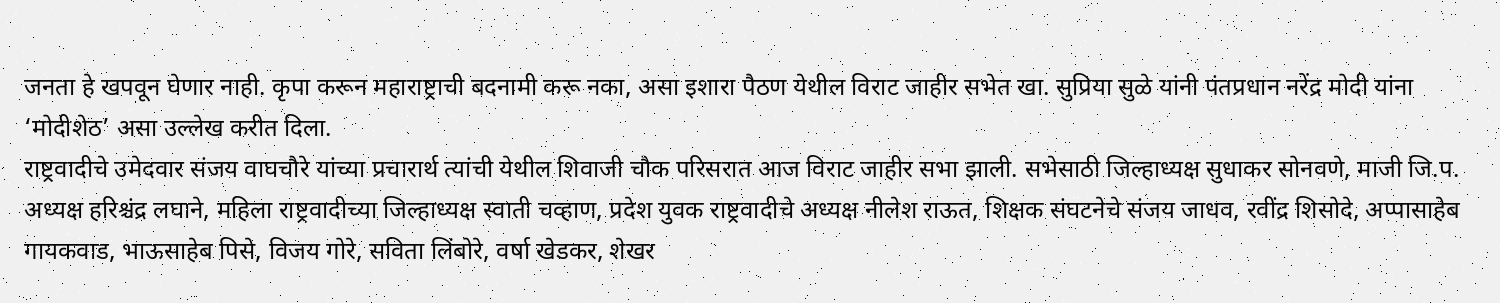जनता हे खपवून घेणार नाही. कृपा करून महाराष्ट्राची बदनामी करू नका, असा इशारा पैठण येथील विराट जाहीर सभेत खा. सुप्रिया सुळे यांनी पंतप्रधान नरेंद्र मोदी यांना ‘मोदीशेठ’ असा उल्लेख करीत दिला.
राष्ट्रवादीचे उमेदवार संजय वाघचौरे यांच्या प्रचारार्थ त्यांची येथील शिवाजी चौक परिसरात आज विराट जाहीर सभा झाली. सभेसाठी जिल्हाध्यक्ष सुधाकर सोनवणे, माजी जि.प. अध्यक्ष हरिश्चंद्र लघाने, महिला राष्ट्रवादीच्या जिल्हाध्यक्ष स्वाती चव्हाण, प्रदेश युवक राष्ट्रवादीचे अध्यक्ष नीलेश राऊत, शिक्षक संघटनेचे संजय जाधव, रवींद्र शिसोदे, अप्पासाहेब गायकवाड, भाऊसाहेब पिसे, विजय गोरे, सविता लिंबोरे, वर्षा खेडकर, शेखर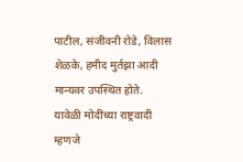पाटील, संजीवनी रोडे, विलास शेळके, हमीद मुर्तझा आदी मान्यवर उपस्थित होते.
यावेळी मोदींच्या राष्ट्रवादी म्हणजे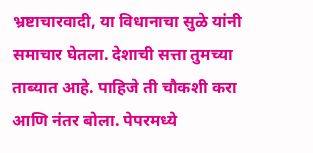भ्रष्टाचारवादी, या विधानाचा सुळे यांनी समाचार घेतला. देशाची सत्ता तुमच्या ताब्यात आहे. पाहिजे ती चौकशी करा आणि नंतर बोला. पेपरमध्ये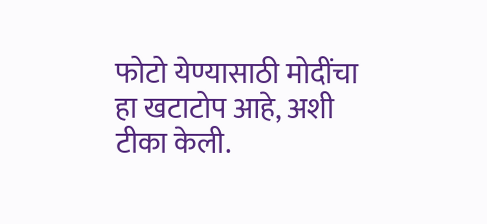फोटो येण्यासाठी मोदींचा हा खटाटोप आहे, अशी टीका केली.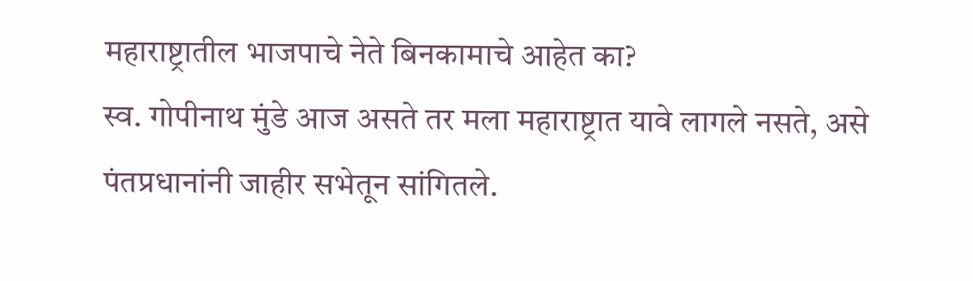महाराष्ट्रातील भाजपाचे नेते बिनकामाचे आहेत का?
स्व. गोपीनाथ मुंडे आज असते तर मला महाराष्ट्रात यावे लागले नसते, असे पंतप्रधानांनी जाहीर सभेतून सांगितले.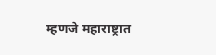म्हणजे महाराष्ट्रात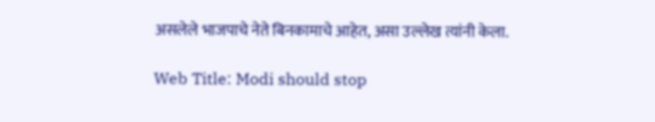असलेले भाजपाचे नेते बिनकामाचे आहेत, असा उल्लेख त्यांनी केला.

Web Title: Modi should stop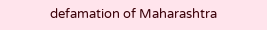defamation of Maharashtra